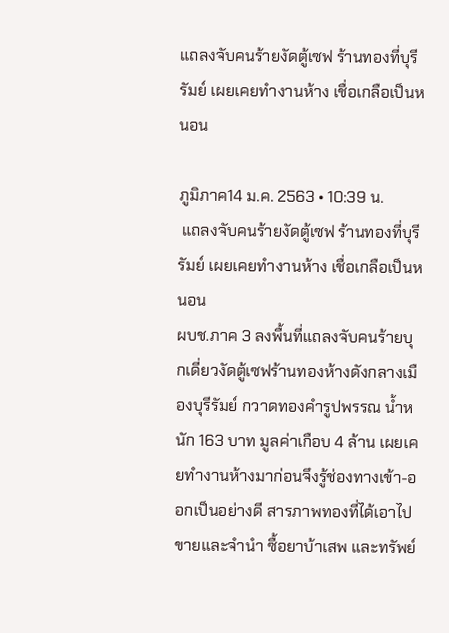แถลงจับคนร้ายงัดตู้เซฟ ร้านทองที่บุรีรัมย์ เผยเคยทำงานห้าง เชื่อเกลือเป็นหนอน

ภูมิภาค14 ม.ค. 2563 • 10:39 น.
 แถลงจับคนร้ายงัดตู้เซฟ ร้านทองที่บุรีรัมย์ เผยเคยทำงานห้าง เชื่อเกลือเป็นหนอน
ผบช.ภาค 3 ลงพื้นที่แถลงจับคนร้ายบุกเดี่ยวงัดตู้เซฟร้านทองห้างดังกลางเมืองบุรีรัมย์ กวาดทองคำรูปพรรณ น้ำหนัก 163 บาท มูลค่าเกือบ 4 ล้าน เผยเคยทำงานห้างมาก่อนจึงรู้ช่องทางเข้า-ออกเป็นอย่างดี สารภาพทองที่ได้เอาไปขายและจำนำ ซื้อยาบ้าเสพ และทรัพย์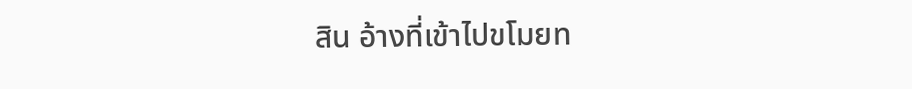สิน อ้างที่เข้าไปขโมยท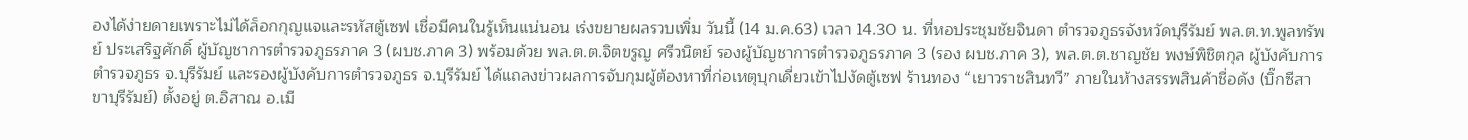องได้ง่ายดายเพราะไม่ได้ล็อกกุญแจและรหัสตู้เซฟ เชื่อมีคนในรู้เห็นแน่นอน เร่งขยายผลรวบเพิ่ม วันนี้ (14 ม.ค.63) เวลา 14.30 น. ที่หอประชุมชัยจินดา ตำรวจภูธรจังหวัดบุรีรัมย์ พล.ต.ท.พูลทรัพย์ ประเสริฐศักดิ์ ผู้บัญชาการตำรวจภูธรภาค 3 (ผบช.ภาค 3) พร้อมด้วย พล.ต.ต.จิตขรูญ ศรีวนิตย์ รองผู้บัญชาการตำรวจภูธรภาค 3 (รอง ผบช.ภาค 3), พล.ต.ต.ชาญชัย พงษ์พิชิตกุล ผู้บังคับการตำรวจภูธร จ.บุรีรัมย์ และรองผู้บังคับการตำรวจภูธร จ.บุรีรัมย์ ได้แถลงข่าวผลการจับกุมผู้ต้องหาที่ก่อเหตุบุกเดี่ยวเข้าไปงัดตู้เซฟ ร้านทอง “เยาวราชสินทวี” ภายในห้างสรรพสินค้าชื่อดัง (บิ๊กซีสาขาบุรีรัมย์) ตั้งอยู่ ต.อิสาณ อ.เมื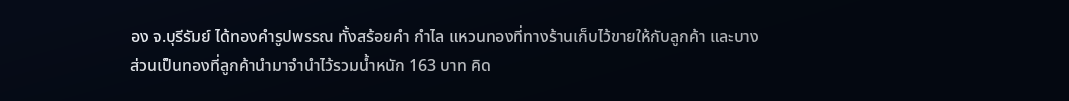อง จ.บุรีรัมย์ ได้ทองคำรูปพรรณ ทั้งสร้อยคำ กำไล แหวนทองที่ทางร้านเก็บไว้ขายให้กับลูกค้า และบางส่วนเป็นทองที่ลูกค้านำมาจำนำไว้รวมน้ำหนัก 163 บาท คิด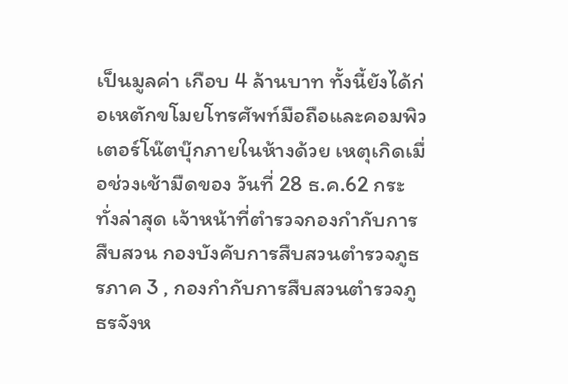เป็นมูลค่า เกือบ 4 ล้านบาท ทั้งนี้ยังได้ก่อเหตักขโมยโทรศัพท์มือถือและคอมพิวเตอร์โน๊ตบุ๊กภายในห้างด้วย เหตุเกิดเมื่อช่วงเช้ามืดของ วันที่ 28 ธ.ค.62 กระทั่งล่าสุด เจ้าหน้าที่ตำรวจกองกำกับการสืบสวน กองบังคับการสืบสวนตำรวจภูธรภาค 3 , กองกำกับการสืบสวนตำรวจภูธรจังห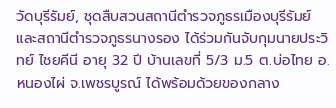วัดบุรีรัมย์, ชุดสืบสวนสถานีตำรวจภูธรเมืองบุรีรัมย์ และสถานีตำรวจภูธรนางรอง ได้ร่วมกันจับกุมนายประวิทย์ ไชยคีนี อายุ 32 ปี บ้านเลขที่ 5/3 ม.5 ต.บ่อไทย อ.หนองไผ่ จ.เพชรบูรณ์ ได้พร้อมด้วยของกลาง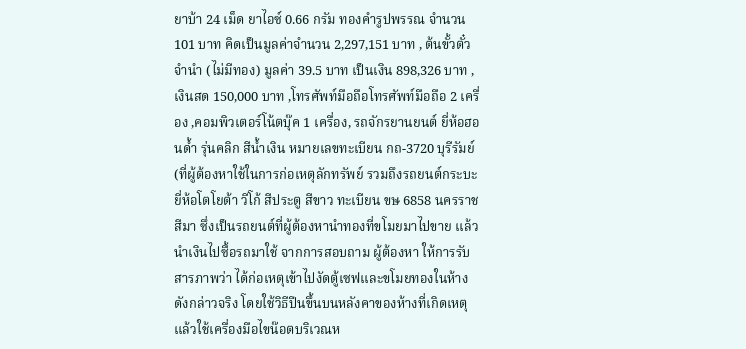ยาบ้า 24 เม็ด ยาไอซ์ 0.66 กรัม ทองคำรูปพรรณ จำนวน 101 บาท คิดเป็นมูลค่าจำนวน 2,297,151 บาท , ต้นขั้วตั๋วจำนำ (ไม่มีทอง) มูลค่า 39.5 บาท เป็นเงิน 898,326 บาท , เงินสด 150,000 บาท ,โทรศัพท์มือถือโทรศัพท์มือถือ 2 เครื่อง ,คอมพิวเตอร์โน้ตบุ๊ค 1 เครื่อง, รถจักรยานยนต์ ยี่ห้อฮอนด้ำ รุ่นคลิก สีน้ำเงิน หมายเลขทะเบียน กถ-3720 บุรีรัมย์ (ที่ผู้ต้องหาใช้ในการก่อเหตุลักทรัพย์ รวมถึงรถยนต์กระบะยี่ห้อโตโยต้า วีโก้ สีประตู สีขาว ทะเบียน ขษ 6858 นครราชสีมา ซึ่งเป็นรถยนต์ที่ผู้ต้องหานำทองที่ขโมยมาไปขาย แล้วนำเงินไปซื้อรถมาใช้ จากการสอบถาม ผู้ต้องหา ให้การรับสารภาพว่า ได้ก่อเหตุเข้าไปงัดตู้เซฟและขโมยทองในห้างดังกล่าวจริง โดยใช้วิธีปีนขึ้นบนหลังคาของห้างที่เกิดเหตุ แล้วใช้เครื่องมือไขน๊อตบริเวณห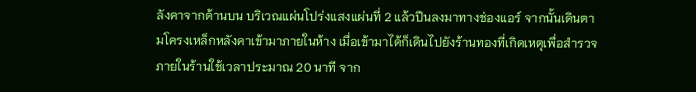ลังคาจากด้านบน บริเวณแผ่นโปร่งแสงแผ่นที่ 2 แล้วปีนลงมาทางช่องแอร์ จากนั้นเดินตามโครงเหล็กหลังคาเข้ามาภายในห้าง เมื่อเข้ามาได้ก็เดินไปยังร้านทองที่เกิดเหตุเพื่อสำรวจภายในร้านใช้เวลาประมาณ 20 นาที จาก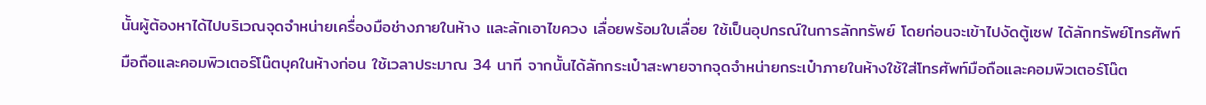นั้นผู้ต้องหาได้ไปบริเวณจุดจำหน่ายเครื่องมือช่างภายในห้าง และลักเอาไขควง เลื่อยพร้อมใบเลื่อย ใช้เป็นอุปกรณ์ในการลักทรัพย์ โดยก่อนจะเข้าไปงัดตู้เซฟ ได้ลักทรัพย์โทรศัพท์มือถือและคอมพิวเตอร์โน๊ตบุคในห้างก่อน ใช้เวลาประมาณ 34 นาที จากนั้นได้ลักกระเป๋าสะพายจากจุดจำหน่ายกระเป๋าภายในห้างใช้ใส่โทรศัพท์มือถือและคอมพิวเตอร์โน๊ต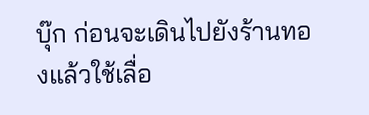บุ๊ก ก่อนจะเดินไปยังร้านทองแล้วใช้เลื่อ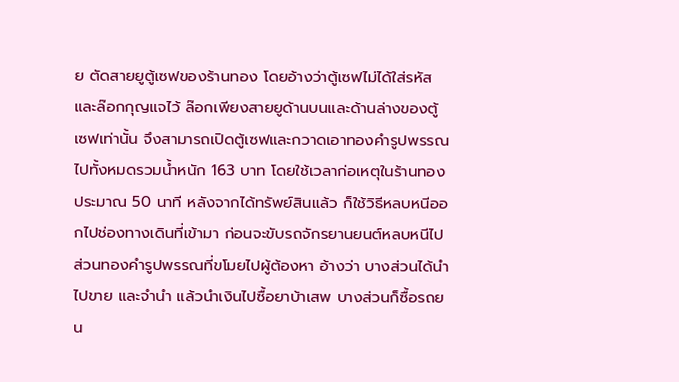ย ตัดสายยูตู้เซฟของร้านทอง โดยอ้างว่าตู้เซฟไม่ได้ใส่รหัสและล๊อกกุญแจไว้ ล๊อกเพียงสายยูด้านบนและด้านล่างของตู้เซฟเท่านั้น จึงสามารถเปิดตู้เซฟและกวาดเอาทองคำรูปพรรณไปทั้งหมดรวมน้ำหนัก 163 บาท โดยใช้เวลาก่อเหตุในร้านทองประมาณ 50 นาที หลังจากได้ทรัพย์สินแล้ว ก็ใช้วิธีหลบหนีออกไปช่องทางเดินที่เข้ามา ก่อนจะขับรถจักรยานยนต์หลบหนีไป ส่วนทองคำรูปพรรณที่ขโมยไปผู้ต้องหา อ้างว่า บางส่วนได้นำไปขาย และจำนำ แล้วนำเงินไปซื้อยาบ้าเสพ บางส่วนก็ซื้อรถยน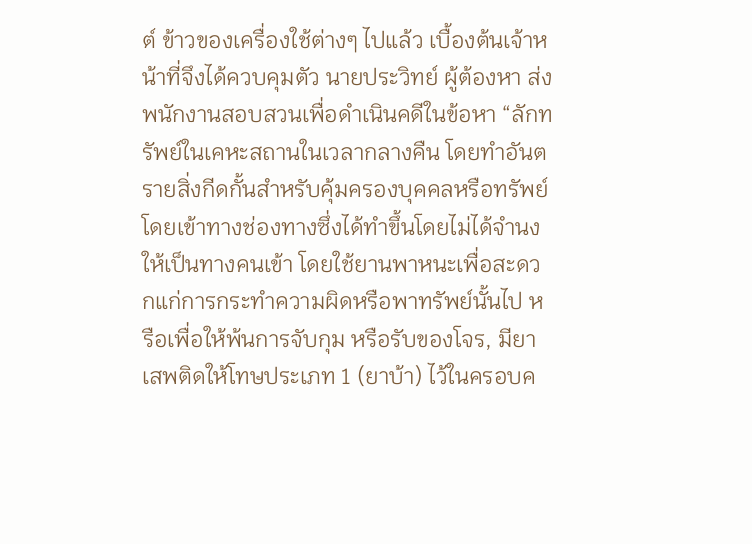ต์ ข้าวของเครื่องใช้ต่างๆ ไปแล้ว เบื้องต้นเจ้าหน้าที่จึงได้ควบคุมตัว นายประวิทย์ ผู้ต้องหา ส่งพนักงานสอบสวนเพื่อดำเนินคดีในข้อหา “ลักทรัพย์ในเคหะสถานในเวลากลางคืน โดยทำอันตรายสิ่งกีดกั้นสำหรับคุ้มครองบุคคลหรือทรัพย์ โดยเข้าทางช่องทางซึ่งได้ทำขึ้นโดยไม่ได้จำนงให้เป็นทางคนเข้า โดยใช้ยานพาหนะเพื่อสะดวกแก่การกระทำความผิดหรือพาทรัพย์นั้นไป หรือเพื่อให้พ้นการจับกุม หรือรับของโจร, มียาเสพติดให้โทษประเภท 1 (ยาบ้า) ไว้ในครอบค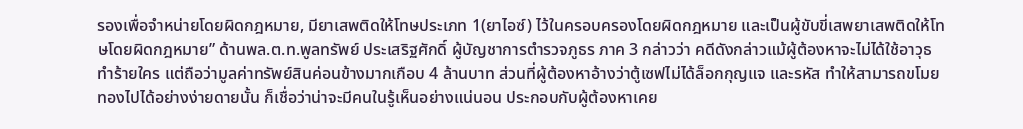รองเพื่อจำหน่ายโดยผิดกฎหมาย, มียาเสพติดให้โทษประเภท 1(ยาไอซ์) ไว้ในครอบครองโดยผิดกฎหมาย และเป็นผู้ขับขี่เสพยาเสพติดให้โทษโดยผิดกฎหมาย” ด้านพล.ต.ท.พูลทรัพย์ ประเสริฐศักดิ์ ผู้บัญชาการตำรวจภูธร ภาค 3 กล่าวว่า คดีดังกล่าวแม้ผู้ต้องหาจะไม่ได้ใช้อาวุธทำร้ายใคร แต่ถือว่ามูลค่าทรัพย์สินค่อนข้างมากเกือบ 4 ล้านบาท ส่วนที่ผู้ต้องหาอ้างว่าตู้เซฟไม่ได้ล็อกกุญแจ และรหัส ทำให้สามารถขโมยทองไปได้อย่างง่ายดายนั้น ก็เชื่อว่าน่าจะมีคนในรู้เห็นอย่างแน่นอน ประกอบกับผู้ต้องหาเคย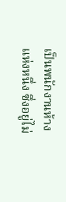เป็นพนักงานห้างแห่งหนึ่ง ซึ่งอยู่ไม่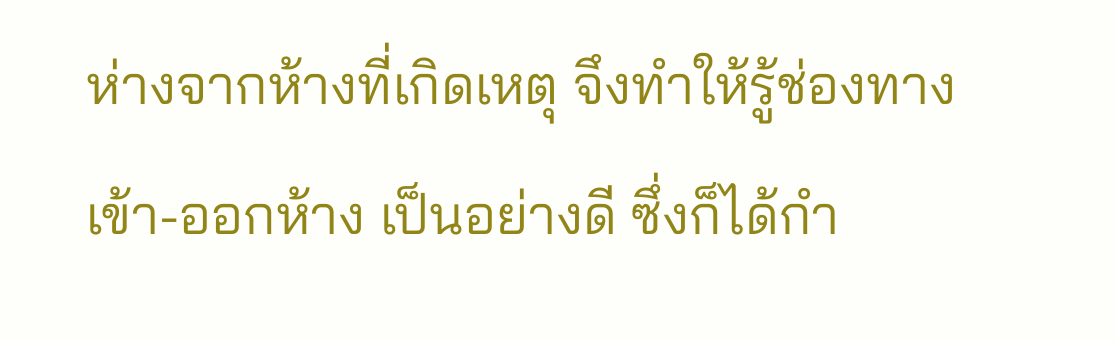ห่างจากห้างที่เกิดเหตุ จึงทำให้รู้ช่องทางเข้า-ออกห้าง เป็นอย่างดี ซึ่งก็ได้กำ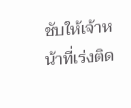ชับให้เจ้าหน้าที่เร่งติด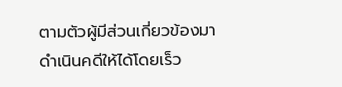ตามตัวผู้มีส่วนเกี่ยวข้องมาดำเนินคดีให้ได้โดยเร็ว